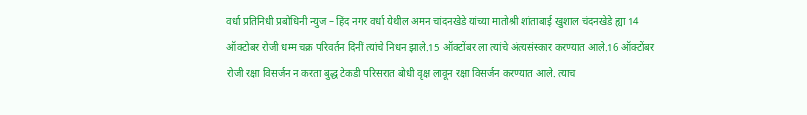वर्धा प्रतिनिधी प्रबोधिनी न्युज – हिंद नगर वर्धा येथील अमन चांदनखेडे यांच्या मातोश्री शांताबाई खुशाल चंदनखेडे ह्या 14 ऑक्टोबर रोजी धम्म चक्र परिवर्तन दिनीं त्यांचे निधन झाले.15 ऑक्टोंबर ला त्यांचे अंत्यसंस्कार करण्यात आले.16 ऑक्टोंबर रोजी रक्षा विसर्जन न करता बुद्ध टेकडी परिसरात बोधी वृक्ष लावून रक्षा विसर्जन करण्यात आले. त्याच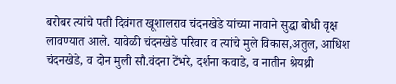बरोबर त्यांचे पती दिवंगत खूशालराव चंदनखेडे यांच्या नावाने सुद्धा बोधी वृक्ष लावण्यात आले. यावेळी चंदनखेडे परिवार व त्यांचे मुले विकास,अतुल, आधिश चंदनखेडे, व दोन मुली सौ.वंदना टेंभरे, दर्शना कवाडे, व नातीन श्रेयथ्री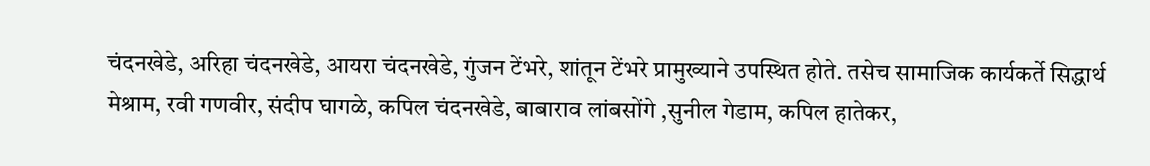चंदनखेडे, अरिहा चंदनखेडे, आयरा चंदनखेडे, गुंजन टेंभरे, शांतून टेंभरे प्रामुख्याने उपस्थित होते. तसेच सामाजिक कार्यकर्ते सिद्धार्थ मेश्राम, रवी गणवीर, संदीप घागळे, कपिल चंदनखेडे, बाबाराव लांबसोंगे ,सुनील गेडाम, कपिल हातेकर,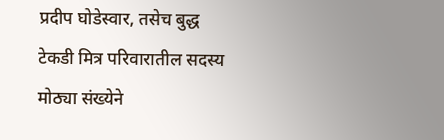प्रदीप घोडेस्वार, तसेच बुद्ध टेकडी मित्र परिवारातील सदस्य मोठ्या संख्येने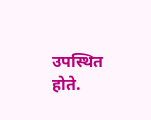उपस्थित होते.